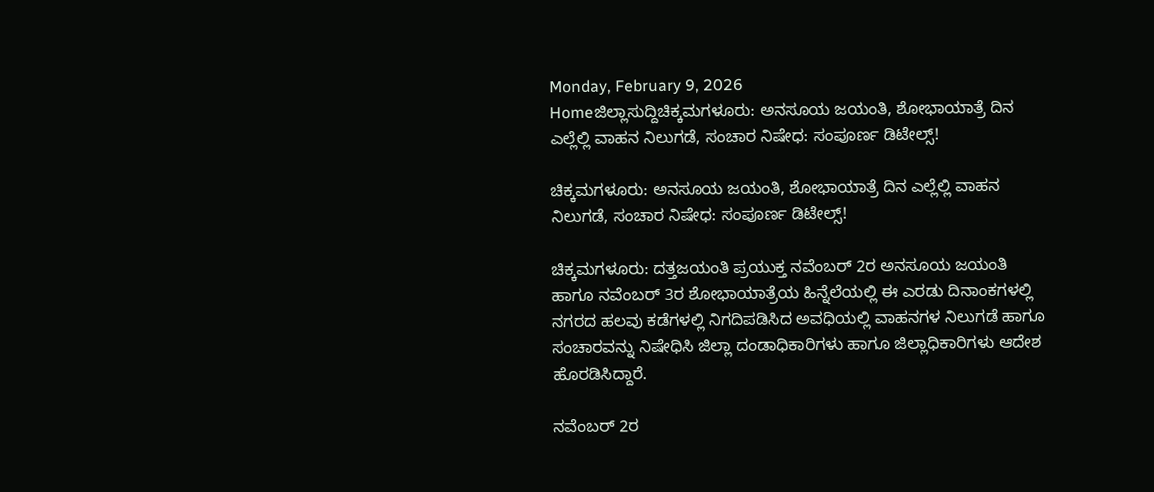Monday, February 9, 2026
Homeಜಿಲ್ಲಾಸುದ್ದಿಚಿಕ್ಕಮಗಳೂರು: ಅನಸೂಯ ಜಯಂತಿ, ಶೋಭಾಯಾತ್ರೆ ದಿನ ಎಲ್ಲೆಲ್ಲಿ ವಾಹನ ನಿಲುಗಡೆ, ಸಂಚಾರ ನಿಷೇಧ: ಸಂಪೂರ್ಣ ಡಿಟೇಲ್ಸ್!

ಚಿಕ್ಕಮಗಳೂರು: ಅನಸೂಯ ಜಯಂತಿ, ಶೋಭಾಯಾತ್ರೆ ದಿನ ಎಲ್ಲೆಲ್ಲಿ ವಾಹನ ನಿಲುಗಡೆ, ಸಂಚಾರ ನಿಷೇಧ: ಸಂಪೂರ್ಣ ಡಿಟೇಲ್ಸ್!

ಚಿಕ್ಕಮಗಳೂರು: ದತ್ತಜಯಂತಿ ಪ್ರಯುಕ್ತ ನವೆಂಬರ್ 2ರ ಅನಸೂಯ ಜಯಂತಿ ಹಾಗೂ ನವೆಂಬರ್ 3ರ ಶೋಭಾಯಾತ್ರೆಯ ಹಿನ್ನೆಲೆಯಲ್ಲಿ ಈ ಎರಡು ದಿನಾಂಕಗಳಲ್ಲಿ ನಗರದ ಹಲವು ಕಡೆಗಳಲ್ಲಿ ನಿಗದಿಪಡಿಸಿದ ಅವಧಿಯಲ್ಲಿ ವಾಹನಗಳ ನಿಲುಗಡೆ ಹಾಗೂ ಸಂಚಾರವನ್ನು ನಿಷೇಧಿಸಿ ಜಿಲ್ಲಾ ದಂಡಾಧಿಕಾರಿಗಳು ಹಾಗೂ ಜಿಲ್ಲಾಧಿಕಾರಿಗಳು ಆದೇಶ ಹೊರಡಿಸಿದ್ದಾರೆ.

ನವೆಂಬರ್ 2ರ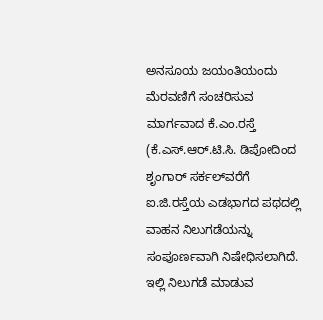ಅನಸೂಯ ಜಯಂತಿಯಂದು ಮೆರವಣಿಗೆ ಸಂಚರಿಸುವ ಮಾರ್ಗವಾದ ಕೆ.ಎಂ.ರಸ್ತೆ (ಕೆ.ಎಸ್.ಆರ್.ಟಿ.ಸಿ. ಡಿಪೋದಿಂದ ಶೃಂಗಾರ್ ಸರ್ಕಲ್‌ವರೆಗೆ ಐ.ಜಿ.ರಸ್ತೆಯ ಎಡಭಾಗದ ಪಥದಲ್ಲಿ ವಾಹನ ನಿಲುಗಡೆಯನ್ನು ಸಂಪೂರ್ಣವಾಗಿ ನಿಷೇಧಿಸಲಾಗಿದೆ. ಇಲ್ಲಿ ನಿಲುಗಡೆ ಮಾಡುವ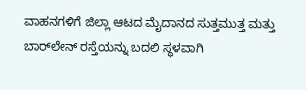ವಾಹನಗಳಿಗೆ ಜಿಲ್ಲಾ ಆಟದ ಮೈದಾನದ ಸುತ್ತಮುತ್ತ ಮತ್ತು ಬಾರ್‌ಲೇನ್ ರಸ್ತೆಯನ್ನು ಬದಲಿ ಸ್ಥಳವಾಗಿ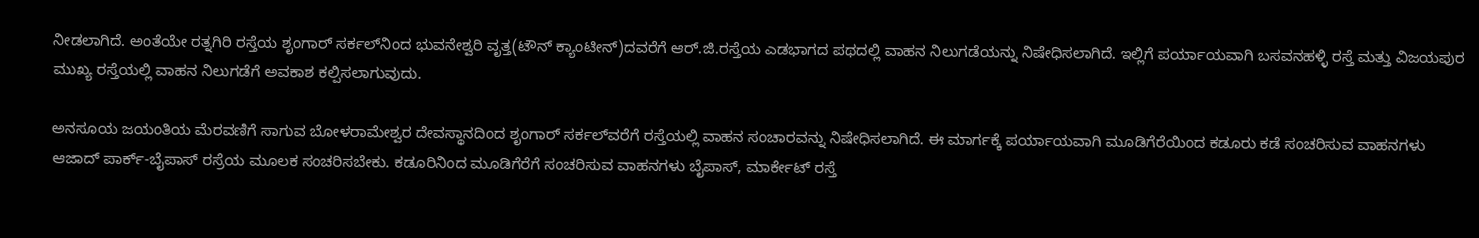ನೀಡಲಾಗಿದೆ. ಅಂತೆಯೇ ರತ್ನಗಿರಿ ರಸ್ತೆಯ ಶೃಂಗಾರ್ ಸರ್ಕಲ್‌ನಿಂದ ಭುವನೇಶ್ವರಿ ವೃತ್ತ(ಟೌನ್ ಕ್ಯಾಂಟೀನ್)ದವರೆಗೆ ಆರ್.ಜಿ.ರಸ್ತೆಯ ಎಡಭಾಗದ ಪಥದಲ್ಲಿ ವಾಹನ ನಿಲುಗಡೆಯನ್ನು ನಿಷೇಧಿಸಲಾಗಿದೆ. ಇಲ್ಲಿಗೆ ಪರ್ಯಾಯವಾಗಿ ಬಸವನಹಳ್ಳಿ ರಸ್ತೆ ಮತ್ತು ವಿಜಯಪುರ ಮುಖ್ಯ ರಸ್ತೆಯಲ್ಲಿ ವಾಹನ ನಿಲುಗಡೆಗೆ ಅವಕಾಶ ಕಲ್ಪಿಸಲಾಗುವುದು.

ಅನಸೂಯ ಜಯಂತಿಯ ಮೆರವಣಿಗೆ ಸಾಗುವ ಬೋಳರಾಮೇಶ್ವರ ದೇವಸ್ಥಾನದಿಂದ ಶೃಂಗಾರ್ ಸರ್ಕಲ್‌ವರೆಗೆ ರಸ್ತೆಯಲ್ಲಿ ವಾಹನ ಸಂಚಾರವನ್ನು ನಿಷೇಧಿಸಲಾಗಿದೆ. ಈ ಮಾರ್ಗಕ್ಕೆ ಪರ್ಯಾಯವಾಗಿ ಮೂಡಿಗೆರೆಯಿಂದ ಕಡೂರು ಕಡೆ ಸಂಚರಿಸುವ ವಾಹನಗಳು ಆಜಾದ್ ಪಾರ್ಕ್-ಬೈಪಾಸ್ ರಸ್ರೆಯ ಮೂಲಕ ಸಂಚರಿಸಬೇಕು. ಕಡೂರಿನಿಂದ ಮೂಡಿಗೆರೆಗೆ ಸಂಚರಿಸುವ ವಾಹನಗಳು ಬೈಪಾಸ್, ಮಾರ್ಕೇಟ್ ರಸ್ತೆ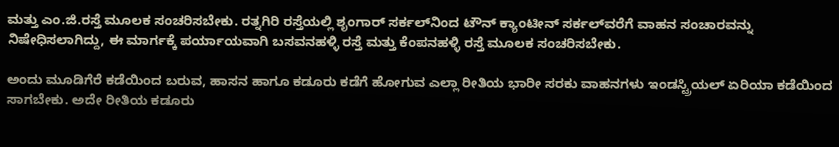ಮತ್ತು ಎಂ.ಜಿ.ರಸ್ತೆ ಮೂಲಕ ಸಂಚರಿಸಬೇಕು. ರತ್ನಗಿರಿ ರಸ್ತೆಯಲ್ಲಿ ಶೃಂಗಾರ್ ಸರ್ಕಲ್‌ನಿಂದ ಟೌನ್ ಕ್ಯಾಂಟೀನ್ ಸರ್ಕಲ್‌ವರೆಗೆ ವಾಹನ ಸಂಚಾರವನ್ನು ನಿಷೇಧಿಸಲಾಗಿದ್ದು, ಈ ಮಾರ್ಗಕ್ಕೆ ಪರ್ಯಾಯವಾಗಿ ಬಸವನಹಳ್ಳಿ ರಸ್ತೆ ಮತ್ತು ಕೆಂಪನಹಳ್ಳಿ ರಸ್ತೆ ಮೂಲಕ ಸಂಚರಿಸಬೇಕು.

ಅಂದು ಮೂಡಿಗೆರೆ ಕಡೆಯಿಂದ ಬರುವ, ಹಾಸನ ಹಾಗೂ ಕಡೂರು ಕಡೆಗೆ ಹೋಗುವ ಎಲ್ಲಾ ರೀತಿಯ ಭಾರೀ ಸರಕು ವಾಹನಗಳು ಇಂಡಸ್ಟ್ರಿಯಲ್ ಏರಿಯಾ ಕಡೆಯಿಂದ ಸಾಗಬೇಕು. ಅದೇ ರೀತಿಯ ಕಡೂರು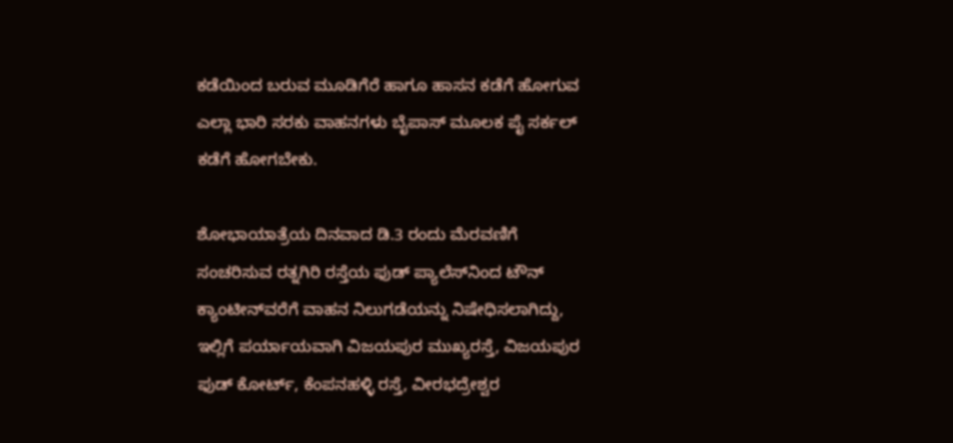ಕಡೆಯಿಂದ ಬರುವ ಮೂಡಿಗೆರೆ ಹಾಗೂ ಹಾಸನ ಕಡೆಗೆ ಹೋಗುವ ಎಲ್ಲಾ ಭಾರಿ ಸರಕು ವಾಹನಗಳು ಬೈಪಾಸ್ ಮೂಲಕ ಪೈ ಸರ್ಕಲ್ ಕಡೆಗೆ ಹೋಗಬೇಕು.

ಶೋಭಾಯಾತ್ರೆಯ ದಿನವಾದ ಡಿ.3 ರಂದು ಮೆರವಣಿಗೆ ಸಂಚರಿಸುವ ರತ್ನಗಿರಿ ರಸ್ತೆಯ ಫುಡ್ ಪ್ಯಾಲೆಸ್‌ನಿಂದ ಟೌನ್ ಕ್ಯಾಂಟೀನ್‌ವರೆಗೆ ವಾಹನ ನಿಲುಗಡೆಯನ್ನು ನಿಷೇಧಿಸಲಾಗಿದ್ದು, ಇಲ್ಲಿಗೆ ಪರ್ಯಾಯವಾಗಿ ವಿಜಯಪುರ ಮುಖ್ಯರಸ್ತೆ, ವಿಜಯಪುರ ಫುಡ್ ಕೋರ್ಟ್, ಕೆಂಪನಹಳ್ಳಿ ರಸ್ತೆ, ವೀರಭದ್ರೇಶ್ವರ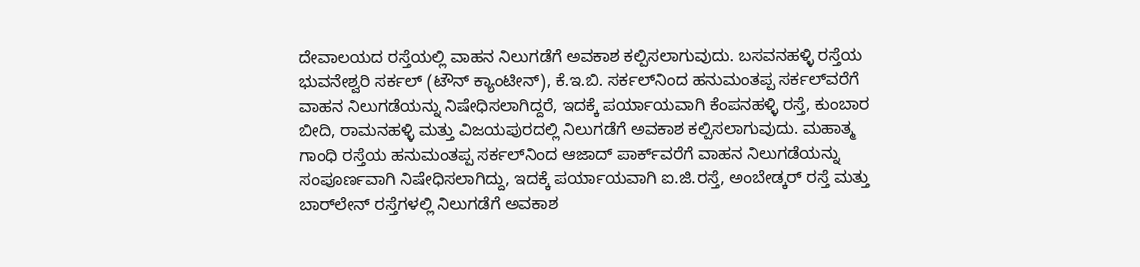ದೇವಾಲಯದ ರಸ್ತೆಯಲ್ಲಿ ವಾಹನ ನಿಲುಗಡೆಗೆ ಅವಕಾಶ ಕಲ್ಪಿಸಲಾಗುವುದು. ಬಸವನಹಳ್ಳಿ ರಸ್ತೆಯ ಭುವನೇಶ್ವರಿ ಸರ್ಕಲ್ (ಟೌನ್ ಕ್ಯಾಂಟೀನ್), ಕೆ.ಇ.ಬಿ. ಸರ್ಕಲ್‌ನಿಂದ ಹನುಮಂತಪ್ಪ ಸರ್ಕಲ್‌ವರೆಗೆ ವಾಹನ ನಿಲುಗಡೆಯನ್ನು ನಿಷೇಧಿಸಲಾಗಿದ್ದರೆ, ಇದಕ್ಕೆ ಪರ್ಯಾಯವಾಗಿ ಕೆಂಪನಹಳ್ಳಿ ರಸ್ತೆ, ಕುಂಬಾರ ಬೀದಿ, ರಾಮನಹಳ್ಳಿ ಮತ್ತು ವಿಜಯಪುರದಲ್ಲಿ ನಿಲುಗಡೆಗೆ ಅವಕಾಶ ಕಲ್ಪಿಸಲಾಗುವುದು. ಮಹಾತ್ಮ ಗಾಂಧಿ ರಸ್ತೆಯ ಹನುಮಂತಪ್ಪ ಸರ್ಕಲ್‌ನಿಂದ ಆಜಾದ್ ಪಾರ್ಕ್‌ವರೆಗೆ ವಾಹನ ನಿಲುಗಡೆಯನ್ನು ಸಂಪೂರ್ಣವಾಗಿ ನಿಷೇಧಿಸಲಾಗಿದ್ದು, ಇದಕ್ಕೆ ಪರ್ಯಾಯವಾಗಿ ಐ.ಜಿ.ರಸ್ತೆ, ಅಂಬೇಡ್ಕರ್ ರಸ್ತೆ ಮತ್ತು ಬಾರ್‌ಲೇನ್ ರಸ್ತೆಗಳಲ್ಲಿ ನಿಲುಗಡೆಗೆ ಅವಕಾಶ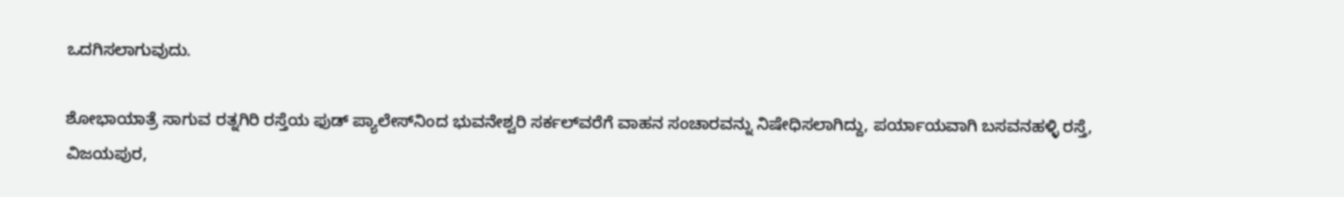ಒದಗಿಸಲಾಗುವುದು.

ಶೋಭಾಯಾತ್ರೆ ಸಾಗುವ ರತ್ನಗಿರಿ ರಸ್ತೆಯ ಫುಡ್ ಪ್ಯಾಲೇಸ್‌ನಿಂದ ಭುವನೇಶ್ವರಿ ಸರ್ಕಲ್‌ವರೆಗೆ ವಾಹನ ಸಂಚಾರವನ್ನು ನಿಷೇಧಿಸಲಾಗಿದ್ದು, ಪರ್ಯಾಯವಾಗಿ ಬಸವನಹಳ್ಳಿ ರಸ್ತೆ, ವಿಜಯಪುರ,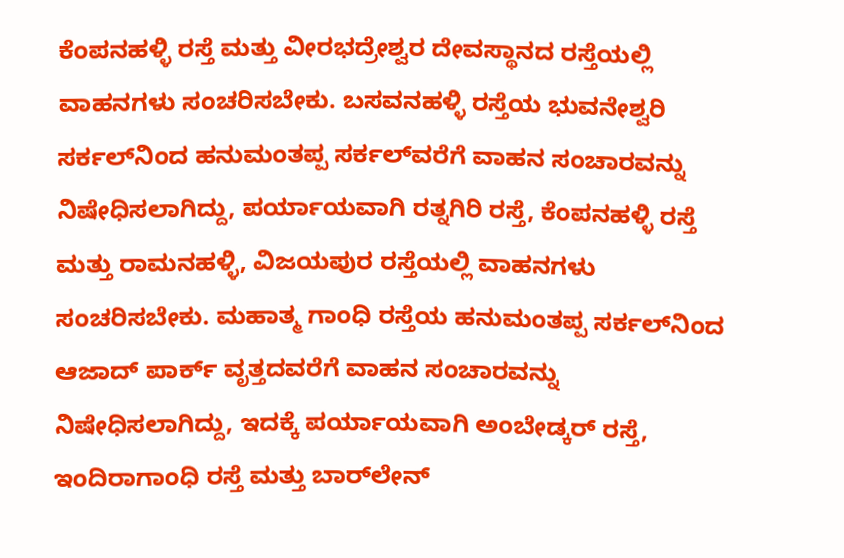ಕೆಂಪನಹಳ್ಳಿ ರಸ್ತೆ ಮತ್ತು ವೀರಭದ್ರೇಶ್ವರ ದೇವಸ್ಥಾನದ ರಸ್ತೆಯಲ್ಲಿ ವಾಹನಗಳು ಸಂಚರಿಸಬೇಕು. ಬಸವನಹಳ್ಳಿ ರಸ್ತೆಯ ಭುವನೇಶ್ವರಿ ಸರ್ಕಲ್‌ನಿಂದ ಹನುಮಂತಪ್ಪ ಸರ್ಕಲ್‌ವರೆಗೆ ವಾಹನ ಸಂಚಾರವನ್ನು ನಿಷೇಧಿಸಲಾಗಿದ್ದು, ಪರ್ಯಾಯವಾಗಿ ರತ್ನಗಿರಿ ರಸ್ತೆ, ಕೆಂಪನಹಳ್ಳಿ ರಸ್ತೆ ಮತ್ತು ರಾಮನಹಳ್ಳಿ, ವಿಜಯಪುರ ರಸ್ತೆಯಲ್ಲಿ ವಾಹನಗಳು ಸಂಚರಿಸಬೇಕು. ಮಹಾತ್ಮ ಗಾಂಧಿ ರಸ್ತೆಯ ಹನುಮಂತಪ್ಪ ಸರ್ಕಲ್‌ನಿಂದ ಆಜಾದ್ ಪಾರ್ಕ್ ವೃತ್ತದವರೆಗೆ ವಾಹನ ಸಂಚಾರವನ್ನು ನಿಷೇಧಿಸಲಾಗಿದ್ದು, ಇದಕ್ಕೆ ಪರ್ಯಾಯವಾಗಿ ಅಂಬೇಡ್ಕರ್ ರಸ್ತೆ, ಇಂದಿರಾಗಾಂಧಿ ರಸ್ತೆ ಮತ್ತು ಬಾರ್‌ಲೇನ್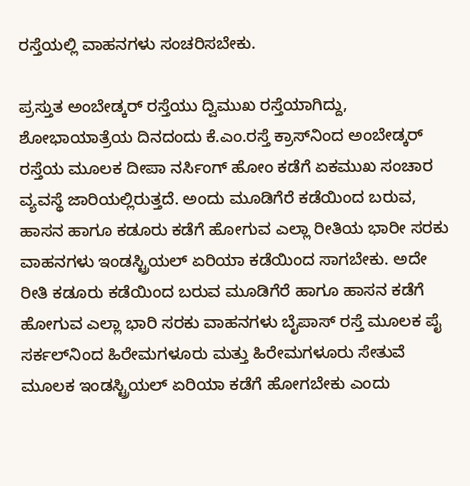ರಸ್ತೆಯಲ್ಲಿ ವಾಹನಗಳು ಸಂಚರಿಸಬೇಕು.

ಪ್ರಸ್ತುತ ಅಂಬೇಡ್ಕರ್ ರಸ್ತೆಯು ದ್ವಿಮುಖ ರಸ್ತೆಯಾಗಿದ್ದು, ಶೋಭಾಯಾತ್ರೆಯ ದಿನದಂದು ಕೆ.ಎಂ.ರಸ್ತೆ ಕ್ರಾಸ್‌ನಿಂದ ಅಂಬೇಡ್ಕರ್ ರಸ್ತೆಯ ಮೂಲಕ ದೀಪಾ ನರ್ಸಿಂಗ್ ಹೋಂ ಕಡೆಗೆ ಏಕಮುಖ ಸಂಚಾರ ವ್ಯವಸ್ಥೆ ಜಾರಿಯಲ್ಲಿರುತ್ತದೆ. ಅಂದು ಮೂಡಿಗೆರೆ ಕಡೆಯಿಂದ ಬರುವ, ಹಾಸನ ಹಾಗೂ ಕಡೂರು ಕಡೆಗೆ ಹೋಗುವ ಎಲ್ಲಾ ರೀತಿಯ ಭಾರೀ ಸರಕು ವಾಹನಗಳು ಇಂಡಸ್ಟ್ರಿಯಲ್ ಏರಿಯಾ ಕಡೆಯಿಂದ ಸಾಗಬೇಕು. ಅದೇ ರೀತಿ ಕಡೂರು ಕಡೆಯಿಂದ ಬರುವ ಮೂಡಿಗೆರೆ ಹಾಗೂ ಹಾಸನ ಕಡೆಗೆ ಹೋಗುವ ಎಲ್ಲಾ ಭಾರಿ ಸರಕು ವಾಹನಗಳು ಬೈಪಾಸ್ ರಸ್ತೆ ಮೂಲಕ ಪೈ ಸರ್ಕಲ್‌ನಿಂದ ಹಿರೇಮಗಳೂರು ಮತ್ತು ಹಿರೇಮಗಳೂರು ಸೇತುವೆ ಮೂಲಕ ಇಂಡಸ್ಟ್ರಿಯಲ್ ಏರಿಯಾ ಕಡೆಗೆ ಹೋಗಬೇಕು ಎಂದು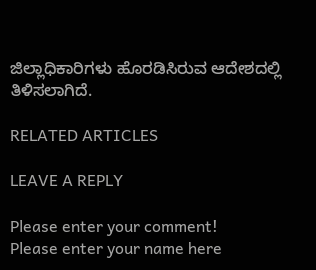ಜಿಲ್ಲಾಧಿಕಾರಿಗಳು ಹೊರಡಿಸಿರುವ ಆದೇಶದಲ್ಲಿ ತಿಳಿಸಲಾಗಿದೆ.

RELATED ARTICLES

LEAVE A REPLY

Please enter your comment!
Please enter your name here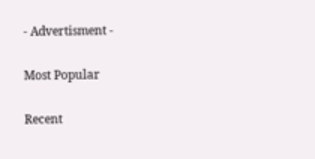- Advertisment -

Most Popular

Recent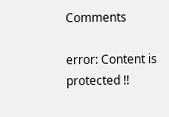Comments

error: Content is protected !!